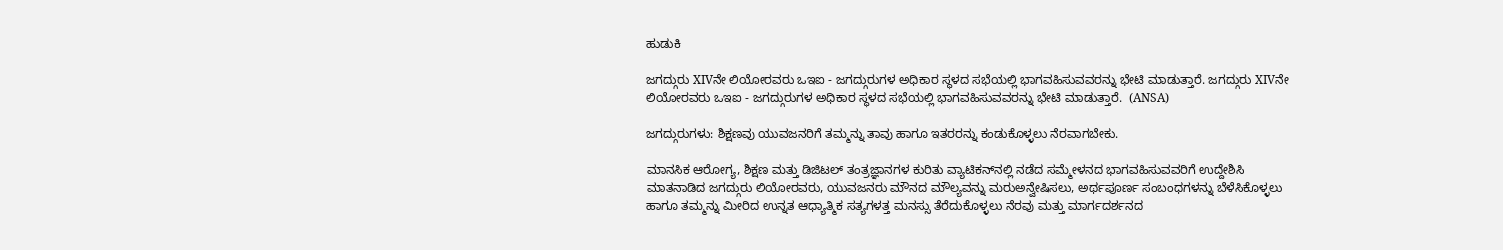ಹುಡುಕಿ

ಜಗದ್ಗುರು XIVನೇ ಲಿಯೋರವರು ಒಇಐ - ಜಗದ್ಗುರುಗಳ ಅಧಿಕಾರ ಸ್ಥಳದ ಸಭೆಯಲ್ಲಿ ಭಾಗವಹಿಸುವವರನ್ನು ಭೇಟಿ ಮಾಡುತ್ತಾರೆ. ಜಗದ್ಗುರು XIVನೇ ಲಿಯೋರವರು ಒಇಐ - ಜಗದ್ಗುರುಗಳ ಅಧಿಕಾರ ಸ್ಥಳದ ಸಭೆಯಲ್ಲಿ ಭಾಗವಹಿಸುವವರನ್ನು ಭೇಟಿ ಮಾಡುತ್ತಾರೆ.  (ANSA)

ಜಗದ್ಗುರುಗಳು: ಶಿಕ್ಷಣವು ಯುವಜನರಿಗೆ ತಮ್ಮನ್ನು ತಾವು ಹಾಗೂ ಇತರರನ್ನು ಕಂಡುಕೊಳ್ಳಲು ನೆರವಾಗಬೇಕು.

ಮಾನಸಿಕ ಆರೋಗ್ಯ, ಶಿಕ್ಷಣ ಮತ್ತು ಡಿಜಿಟಲ್ ತಂತ್ರಜ್ಞಾನಗಳ ಕುರಿತು ವ್ಯಾಟಿಕನ್‌ನಲ್ಲಿ ನಡೆದ ಸಮ್ಮೇಳನದ ಭಾಗವಹಿಸುವವರಿಗೆ ಉದ್ದೇಶಿಸಿ ಮಾತನಾಡಿದ ಜಗದ್ಗುರು ಲಿಯೋರವರು, ಯುವಜನರು ಮೌನದ ಮೌಲ್ಯವನ್ನು ಮರುಅನ್ವೇಷಿಸಲು, ಅರ್ಥಪೂರ್ಣ ಸಂಬಂಧಗಳನ್ನು ಬೆಳೆಸಿಕೊಳ್ಳಲು ಹಾಗೂ ತಮ್ಮನ್ನು ಮೀರಿದ ಉನ್ನತ ಆಧ್ಯಾತ್ಮಿಕ ಸತ್ಯಗಳತ್ತ ಮನಸ್ಸು ತೆರೆದುಕೊಳ್ಳಲು ನೆರವು ಮತ್ತು ಮಾರ್ಗದರ್ಶನದ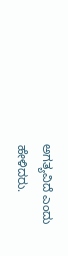ಅಗತ್ಯವಿದೆ ಎಂದು ಹೇಳಿದರು.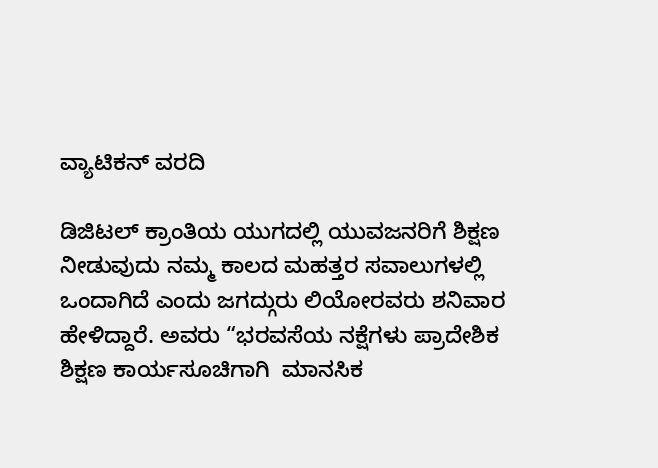ವ್ಯಾಟಿಕನ್ ವರದಿ

ಡಿಜಿಟಲ್ ಕ್ರಾಂತಿಯ ಯುಗದಲ್ಲಿ ಯುವಜನರಿಗೆ ಶಿಕ್ಷಣ ನೀಡುವುದು ನಮ್ಮ ಕಾಲದ ಮಹತ್ತರ ಸವಾಲುಗಳಲ್ಲಿ ಒಂದಾಗಿದೆ ಎಂದು ಜಗದ್ಗುರು ಲಿಯೋರವರು ಶನಿವಾರ ಹೇಳಿದ್ದಾರೆ. ಅವರು “ಭರವಸೆಯ ನಕ್ಷೆಗಳು ಪ್ರಾದೇಶಿಕ ಶಿಕ್ಷಣ ಕಾರ್ಯಸೂಚಿಗಾಗಿ  ಮಾನಸಿಕ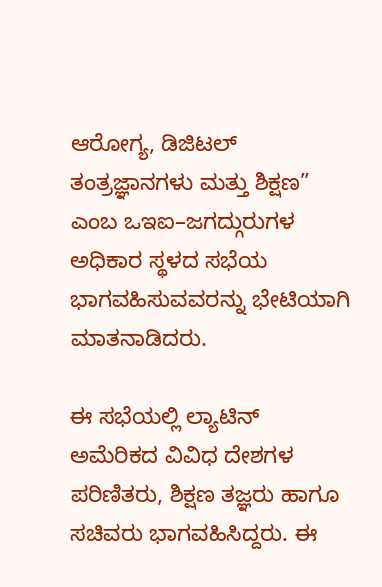ಆರೋಗ್ಯ, ಡಿಜಿಟಲ್ ತಂತ್ರಜ್ಞಾನಗಳು ಮತ್ತು ಶಿಕ್ಷಣ” ಎಂಬ ಒಇಐ–ಜಗದ್ಗುರುಗಳ ಅಧಿಕಾರ ಸ್ಥಳದ ಸಭೆಯ ಭಾಗವಹಿಸುವವರನ್ನು ಭೇಟಿಯಾಗಿ ಮಾತನಾಡಿದರು.

ಈ ಸಭೆಯಲ್ಲಿ ಲ್ಯಾಟಿನ್ ಅಮೆರಿಕದ ವಿವಿಧ ದೇಶಗಳ ಪರಿಣಿತರು, ಶಿಕ್ಷಣ ತಜ್ಞರು ಹಾಗೂ ಸಚಿವರು ಭಾಗವಹಿಸಿದ್ದರು. ಈ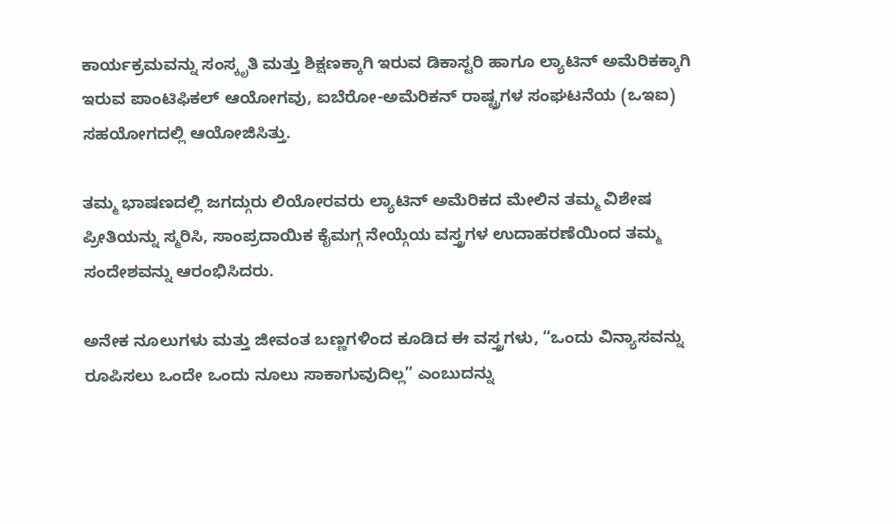ಕಾರ್ಯಕ್ರಮವನ್ನು ಸಂಸ್ಕೃತಿ ಮತ್ತು ಶಿಕ್ಷಣಕ್ಕಾಗಿ ಇರುವ ಡಿಕಾಸ್ಟರಿ ಹಾಗೂ ಲ್ಯಾಟಿನ್ ಅಮೆರಿಕಕ್ಕಾಗಿ ಇರುವ ಪಾಂಟಿಫಿಕಲ್ ಆಯೋಗವು, ಐಬೆರೋ-ಅಮೆರಿಕನ್ ರಾಷ್ಟ್ರಗಳ ಸಂಘಟನೆಯ (ಒಇಐ) ಸಹಯೋಗದಲ್ಲಿ ಆಯೋಜಿಸಿತ್ತು.

ತಮ್ಮ ಭಾಷಣದಲ್ಲಿ ಜಗದ್ಗುರು ಲಿಯೋರವರು ಲ್ಯಾಟಿನ್ ಅಮೆರಿಕದ ಮೇಲಿನ ತಮ್ಮ ವಿಶೇಷ ಪ್ರೀತಿಯನ್ನು ಸ್ಮರಿಸಿ, ಸಾಂಪ್ರದಾಯಿಕ ಕೈಮಗ್ಗ ನೇಯ್ಗೆಯ ವಸ್ತ್ರಗಳ ಉದಾಹರಣೆಯಿಂದ ತಮ್ಮ ಸಂದೇಶವನ್ನು ಆರಂಭಿಸಿದರು.

ಅನೇಕ ನೂಲುಗಳು ಮತ್ತು ಜೀವಂತ ಬಣ್ಣಗಳಿಂದ ಕೂಡಿದ ಈ ವಸ್ತ್ರಗಳು, “ಒಂದು ವಿನ್ಯಾಸವನ್ನು ರೂಪಿಸಲು ಒಂದೇ ಒಂದು ನೂಲು ಸಾಕಾಗುವುದಿಲ್ಲ” ಎಂಬುದನ್ನು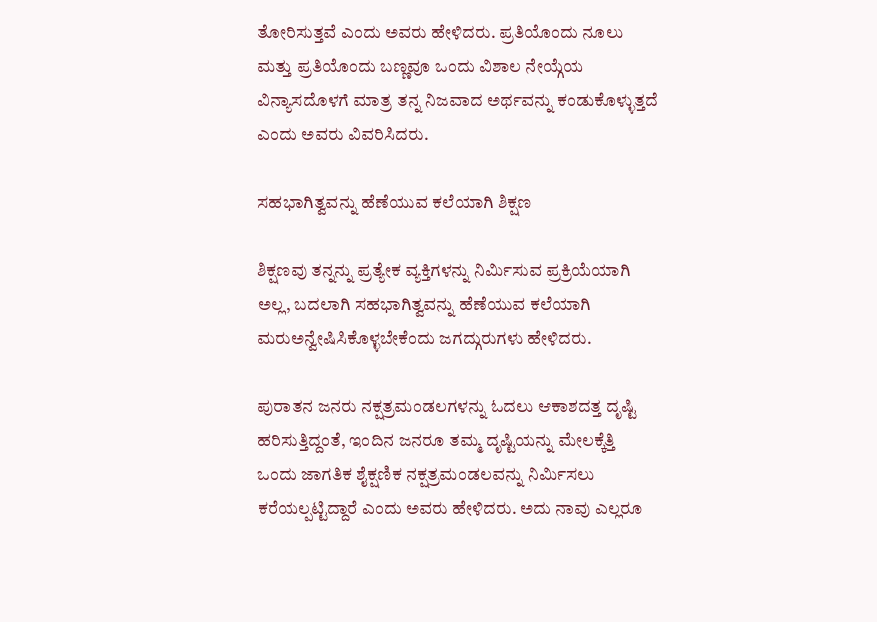ತೋರಿಸುತ್ತವೆ ಎಂದು ಅವರು ಹೇಳಿದರು. ಪ್ರತಿಯೊಂದು ನೂಲು ಮತ್ತು ಪ್ರತಿಯೊಂದು ಬಣ್ಣವೂ ಒಂದು ವಿಶಾಲ ನೇಯ್ಗೆಯ ವಿನ್ಯಾಸದೊಳಗೆ ಮಾತ್ರ ತನ್ನ ನಿಜವಾದ ಅರ್ಥವನ್ನು ಕಂಡುಕೊಳ್ಳುತ್ತದೆ ಎಂದು ಅವರು ವಿವರಿಸಿದರು.

ಸಹಭಾಗಿತ್ವವನ್ನು ಹೆಣೆಯುವ ಕಲೆಯಾಗಿ ಶಿಕ್ಷಣ

ಶಿಕ್ಷಣವು ತನ್ನನ್ನು ಪ್ರತ್ಯೇಕ ವ್ಯಕ್ತಿಗಳನ್ನು ನಿರ್ಮಿಸುವ ಪ್ರಕ್ರಿಯೆಯಾಗಿ ಅಲ್ಲ, ಬದಲಾಗಿ ಸಹಭಾಗಿತ್ವವನ್ನು ಹೆಣೆಯುವ ಕಲೆಯಾಗಿ ಮರುಅನ್ವೇಷಿಸಿಕೊಳ್ಳಬೇಕೆಂದು ಜಗದ್ಗುರುಗಳು ಹೇಳಿದರು.

ಪುರಾತನ ಜನರು ನಕ್ಷತ್ರಮಂಡಲಗಳನ್ನು ಓದಲು ಆಕಾಶದತ್ತ ದೃಷ್ಟಿ ಹರಿಸುತ್ತಿದ್ದಂತೆ, ಇಂದಿನ ಜನರೂ ತಮ್ಮ ದೃಷ್ಟಿಯನ್ನು ಮೇಲಕ್ಕೆತ್ತಿ ಒಂದು ಜಾಗತಿಕ ಶೈಕ್ಷಣಿಕ ನಕ್ಷತ್ರಮಂಡಲವನ್ನು ನಿರ್ಮಿಸಲು ಕರೆಯಲ್ಪಟ್ಟಿದ್ದಾರೆ ಎಂದು ಅವರು ಹೇಳಿದರು. ಅದು ನಾವು ಎಲ್ಲರೂ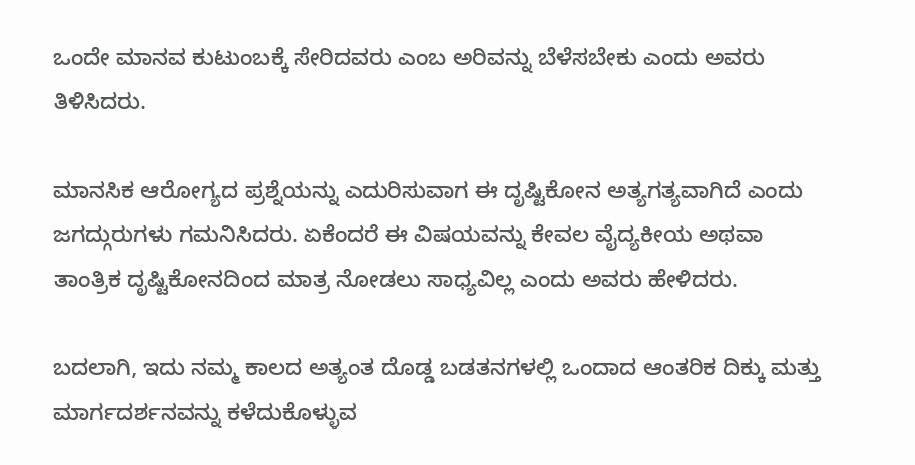ಒಂದೇ ಮಾನವ ಕುಟುಂಬಕ್ಕೆ ಸೇರಿದವರು ಎಂಬ ಅರಿವನ್ನು ಬೆಳೆಸಬೇಕು ಎಂದು ಅವರು ತಿಳಿಸಿದರು.

ಮಾನಸಿಕ ಆರೋಗ್ಯದ ಪ್ರಶ್ನೆಯನ್ನು ಎದುರಿಸುವಾಗ ಈ ದೃಷ್ಟಿಕೋನ ಅತ್ಯಗತ್ಯವಾಗಿದೆ ಎಂದು ಜಗದ್ಗುರುಗಳು ಗಮನಿಸಿದರು. ಏಕೆಂದರೆ ಈ ವಿಷಯವನ್ನು ಕೇವಲ ವೈದ್ಯಕೀಯ ಅಥವಾ ತಾಂತ್ರಿಕ ದೃಷ್ಟಿಕೋನದಿಂದ ಮಾತ್ರ ನೋಡಲು ಸಾಧ್ಯವಿಲ್ಲ ಎಂದು ಅವರು ಹೇಳಿದರು.

ಬದಲಾಗಿ, ಇದು ನಮ್ಮ ಕಾಲದ ಅತ್ಯಂತ ದೊಡ್ಡ ಬಡತನಗಳಲ್ಲಿ ಒಂದಾದ ಆಂತರಿಕ ದಿಕ್ಕು ಮತ್ತು ಮಾರ್ಗದರ್ಶನವನ್ನು ಕಳೆದುಕೊಳ್ಳುವ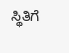ಸ್ಥಿತಿಗೆ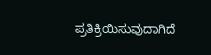ಪ್ರತಿಕ್ರಿಯಿಸುವುದಾಗಿದೆ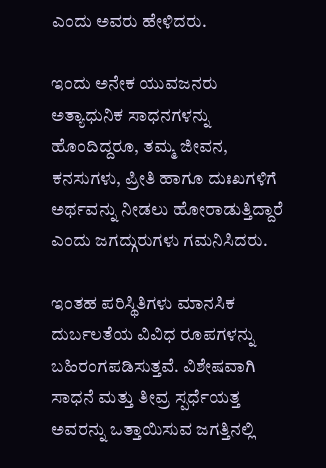ಎಂದು ಅವರು ಹೇಳಿದರು.

ಇಂದು ಅನೇಕ ಯುವಜನರು ಅತ್ಯಾಧುನಿಕ ಸಾಧನಗಳನ್ನು ಹೊಂದಿದ್ದರೂ, ತಮ್ಮ ಜೀವನ, ಕನಸುಗಳು, ಪ್ರೀತಿ ಹಾಗೂ ದುಃಖಗಳಿಗೆ ಅರ್ಥವನ್ನು ನೀಡಲು ಹೋರಾಡುತ್ತಿದ್ದಾರೆ ಎಂದು ಜಗದ್ಗುರುಗಳು ಗಮನಿಸಿದರು.

ಇಂತಹ ಪರಿಸ್ಥಿತಿಗಳು ಮಾನಸಿಕ ದುರ್ಬಲತೆಯ ವಿವಿಧ ರೂಪಗಳನ್ನು ಬಹಿರಂಗಪಡಿಸುತ್ತವೆ. ವಿಶೇಷವಾಗಿ ಸಾಧನೆ ಮತ್ತು ತೀವ್ರ ಸ್ಪರ್ಧೆಯತ್ತ ಅವರನ್ನು ಒತ್ತಾಯಿಸುವ ಜಗತ್ತಿನಲ್ಲಿ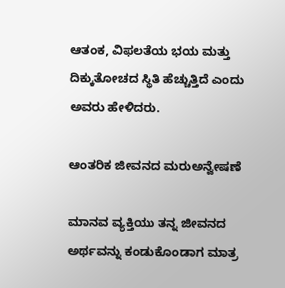ಆತಂಕ, ವಿಫಲತೆಯ ಭಯ ಮತ್ತು ದಿಕ್ಕುತೋಚದ ಸ್ಥಿತಿ ಹೆಚ್ಚುತ್ತಿದೆ ಎಂದು ಅವರು ಹೇಳಿದರು.

ಆಂತರಿಕ ಜೀವನದ ಮರುಅನ್ವೇಷಣೆ

ಮಾನವ ವ್ಯಕ್ತಿಯು ತನ್ನ ಜೀವನದ ಅರ್ಥವನ್ನು ಕಂಡುಕೊಂಡಾಗ ಮಾತ್ರ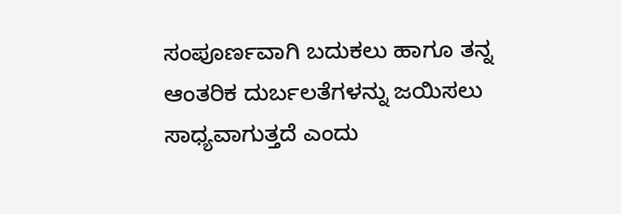ಸಂಪೂರ್ಣವಾಗಿ ಬದುಕಲು ಹಾಗೂ ತನ್ನ ಆಂತರಿಕ ದುರ್ಬಲತೆಗಳನ್ನು ಜಯಿಸಲು ಸಾಧ್ಯವಾಗುತ್ತದೆ ಎಂದು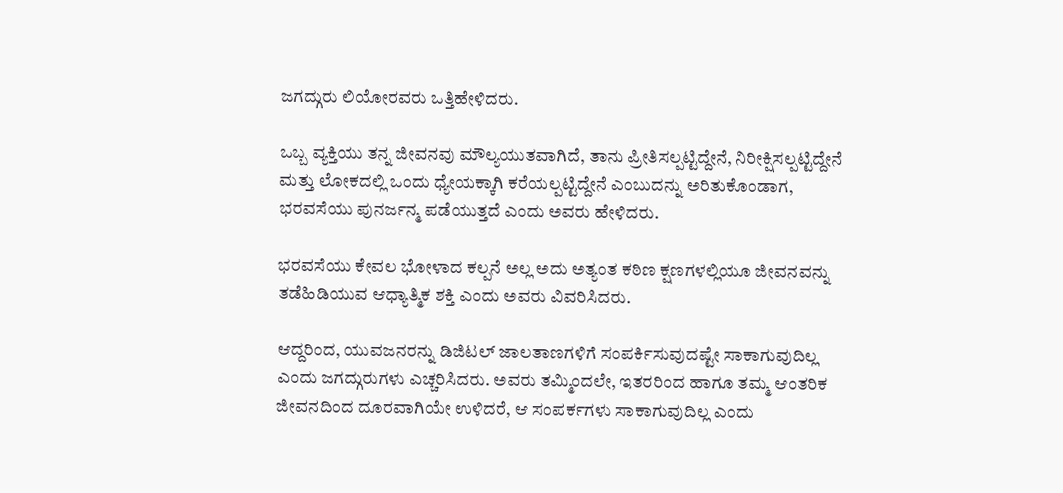ಜಗದ್ಗುರು ಲಿಯೋರವರು ಒತ್ತಿಹೇಳಿದರು.

ಒಬ್ಬ ವ್ಯಕ್ತಿಯು ತನ್ನ ಜೀವನವು ಮೌಲ್ಯಯುತವಾಗಿದೆ, ತಾನು ಪ್ರೀತಿಸಲ್ಪಟ್ಟಿದ್ದೇನೆ, ನಿರೀಕ್ಷಿಸಲ್ಪಟ್ಟಿದ್ದೇನೆ ಮತ್ತು ಲೋಕದಲ್ಲಿ ಒಂದು ಧ್ಯೇಯಕ್ಕಾಗಿ ಕರೆಯಲ್ಪಟ್ಟಿದ್ದೇನೆ ಎಂಬುದನ್ನು ಅರಿತುಕೊಂಡಾಗ, ಭರವಸೆಯು ಪುನರ್ಜನ್ಮ ಪಡೆಯುತ್ತದೆ ಎಂದು ಅವರು ಹೇಳಿದರು.

ಭರವಸೆಯು ಕೇವಲ ಭೋಳಾದ ಕಲ್ಪನೆ ಅಲ್ಲ ಅದು ಅತ್ಯಂತ ಕಠಿಣ ಕ್ಷಣಗಳಲ್ಲಿಯೂ ಜೀವನವನ್ನು ತಡೆಹಿಡಿಯುವ ಆಧ್ಯಾತ್ಮಿಕ ಶಕ್ತಿ ಎಂದು ಅವರು ವಿವರಿಸಿದರು.

ಆದ್ದರಿಂದ, ಯುವಜನರನ್ನು ಡಿಜಿಟಲ್ ಜಾಲತಾಣಗಳಿಗೆ ಸಂಪರ್ಕಿಸುವುದಷ್ಟೇ ಸಾಕಾಗುವುದಿಲ್ಲ ಎಂದು ಜಗದ್ಗುರುಗಳು ಎಚ್ಚರಿಸಿದರು. ಅವರು ತಮ್ಮಿಂದಲೇ, ಇತರರಿಂದ ಹಾಗೂ ತಮ್ಮ ಆಂತರಿಕ ಜೀವನದಿಂದ ದೂರವಾಗಿಯೇ ಉಳಿದರೆ, ಆ ಸಂಪರ್ಕಗಳು ಸಾಕಾಗುವುದಿಲ್ಲ ಎಂದು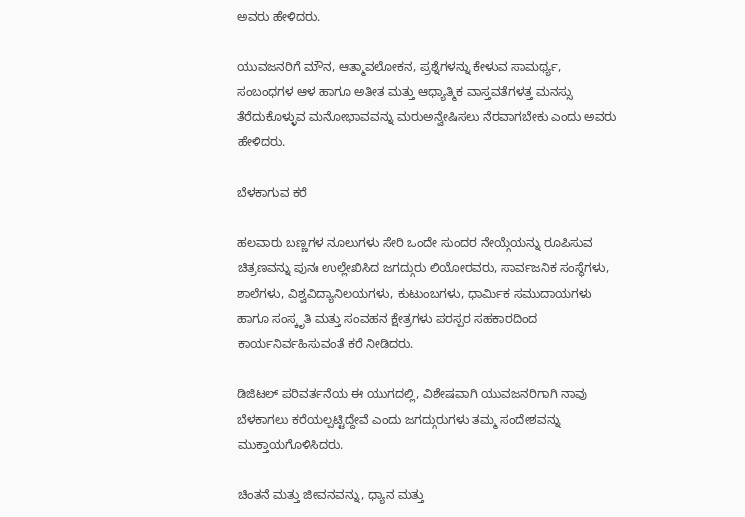ಅವರು ಹೇಳಿದರು.

ಯುವಜನರಿಗೆ ಮೌನ, ಆತ್ಮಾವಲೋಕನ, ಪ್ರಶ್ನೆಗಳನ್ನು ಕೇಳುವ ಸಾಮರ್ಥ್ಯ, ಸಂಬಂಧಗಳ ಆಳ ಹಾಗೂ ಅತೀತ ಮತ್ತು ಆಧ್ಯಾತ್ಮಿಕ ವಾಸ್ತವತೆಗಳತ್ತ ಮನಸ್ಸು ತೆರೆದುಕೊಳ್ಳುವ ಮನೋಭಾವವನ್ನು ಮರುಅನ್ವೇಷಿಸಲು ನೆರವಾಗಬೇಕು ಎಂದು ಅವರು ಹೇಳಿದರು.

ಬೆಳಕಾಗುವ ಕರೆ

ಹಲವಾರು ಬಣ್ಣಗಳ ನೂಲುಗಳು ಸೇರಿ ಒಂದೇ ಸುಂದರ ನೇಯ್ಗೆಯನ್ನು ರೂಪಿಸುವ ಚಿತ್ರಣವನ್ನು ಪುನಃ ಉಲ್ಲೇಖಿಸಿದ ಜಗದ್ಗುರು ಲಿಯೋರವರು, ಸಾರ್ವಜನಿಕ ಸಂಸ್ಥೆಗಳು, ಶಾಲೆಗಳು, ವಿಶ್ವವಿದ್ಯಾನಿಲಯಗಳು, ಕುಟುಂಬಗಳು, ಧಾರ್ಮಿಕ ಸಮುದಾಯಗಳು ಹಾಗೂ ಸಂಸ್ಕೃತಿ ಮತ್ತು ಸಂವಹನ ಕ್ಷೇತ್ರಗಳು ಪರಸ್ಪರ ಸಹಕಾರದಿಂದ ಕಾರ್ಯನಿರ್ವಹಿಸುವಂತೆ ಕರೆ ನೀಡಿದರು.

ಡಿಜಿಟಲ್ ಪರಿವರ್ತನೆಯ ಈ ಯುಗದಲ್ಲಿ, ವಿಶೇಷವಾಗಿ ಯುವಜನರಿಗಾಗಿ ನಾವು ಬೆಳಕಾಗಲು ಕರೆಯಲ್ಪಟ್ಟಿದ್ದೇವೆ ಎಂದು ಜಗದ್ಗುರುಗಳು ತಮ್ಮ ಸಂದೇಶವನ್ನು ಮುಕ್ತಾಯಗೊಳಿಸಿದರು.

ಚಿಂತನೆ ಮತ್ತು ಜೀವನವನ್ನು, ಧ್ಯಾನ ಮತ್ತು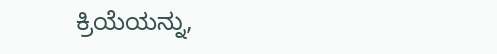ಕ್ರಿಯೆಯನ್ನು,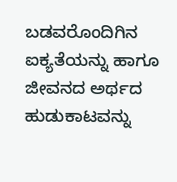ಬಡವರೊಂದಿಗಿನ ಐಕ್ಯತೆಯನ್ನು ಹಾಗೂ ಜೀವನದ ಅರ್ಥದ ಹುಡುಕಾಟವನ್ನು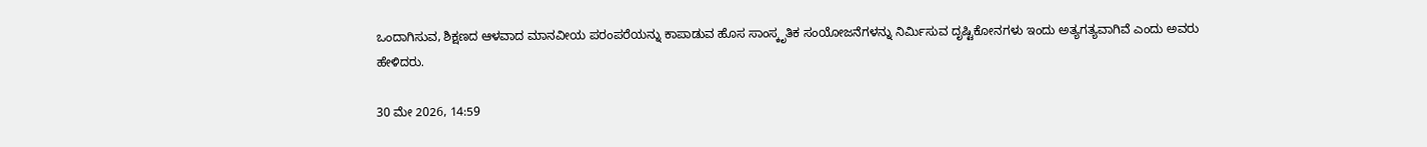ಒಂದಾಗಿಸುವ, ಶಿಕ್ಷಣದ ಆಳವಾದ ಮಾನವೀಯ ಪರಂಪರೆಯನ್ನು ಕಾಪಾಡುವ ಹೊಸ ಸಾಂಸ್ಕೃತಿಕ ಸಂಯೋಜನೆಗಳನ್ನು ನಿರ್ಮಿಸುವ ದೃಷ್ಟಿಕೋನಗಳು ಇಂದು ಅತ್ಯಗತ್ಯವಾಗಿವೆ ಎಂದು ಅವರು ಹೇಳಿದರು.

30 ಮೇ 2026, 14:59